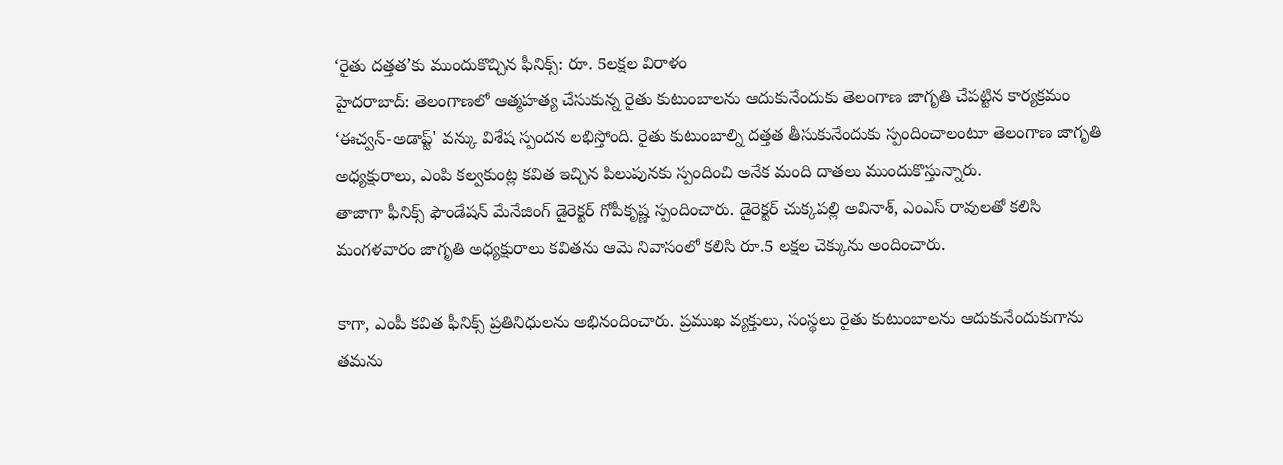‘రైతు దత్తత’కు ముందుకొచ్చిన ఫీనిక్స్: రూ. 5లక్షల విరాళం
హైదరాబాద్: తెలంగాణలో ఆత్మహత్య చేసుకున్న రైతు కుటుంబాలను ఆదుకునేందుకు తెలంగాణ జాగృతి చేపట్టిన కార్యక్రమం ‘ఈచ్వన్-అడాప్ట్' వన్కు విశేష స్పందన లభిస్తోంది. రైతు కుటుంబాల్ని దత్తత తీసుకునేందుకు స్పందించాలంటూ తెలంగాణ జాగృతి అధ్యక్షురాలు, ఎంపి కల్వకుంట్ల కవిత ఇచ్చిన పిలుపునకు స్పందించి అనేక మంది దాతలు ముందుకొస్తున్నారు.
తాజాగా ఫీనిక్స్ ఫౌండేషన్ మేనేజింగ్ డైరెక్టర్ గోపీకృష్ణ స్పందించారు. డైరెక్టర్ చుక్కపల్లి అవినాశ్, ఎంఎస్ రావులతో కలిసి మంగళవారం జాగృతి అధ్యక్షురాలు కవితను ఆమె నివాసంలో కలిసి రూ.5 లక్షల చెక్కును అందించారు.

కాగా, ఎంపీ కవిత ఫీనిక్స్ ప్రతినిధులను అభినందించారు. ప్రముఖ వ్యక్తులు, సంస్థలు రైతు కుటుంబాలను ఆదుకునేందుకుగాను తమను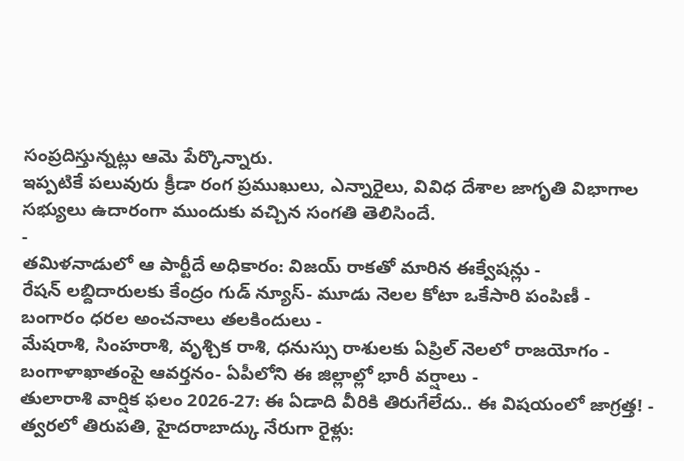సంప్రదిస్తున్నట్లు ఆమె పేర్కొన్నారు.
ఇప్పటికే పలువురు క్రీడా రంగ ప్రముఖులు, ఎన్నారైలు, వివిధ దేశాల జాగృతి విభాగాల సభ్యులు ఉదారంగా ముందుకు వచ్చిన సంగతి తెలిసిందే.
-
తమిళనాడులో ఆ పార్టీదే అధికారం: విజయ్ రాకతో మారిన ఈక్వేషన్లు -
రేషన్ లబ్దిదారులకు కేంద్రం గుడ్ న్యూస్- మూడు నెలల కోటా ఒకేసారి పంపిణీ -
బంగారం ధరల అంచనాలు తలకిందులు -
మేషరాశి, సింహరాశి, వృశ్చిక రాశి, ధనుస్సు రాశులకు ఏప్రిల్ నెలలో రాజయోగం -
బంగాళాఖాతంపై ఆవర్తనం- ఏపీలోని ఈ జిల్లాల్లో భారీ వర్షాలు -
తులారాశి వార్షిక ఫలం 2026-27: ఈ ఏడాది వీరికి తిరుగేలేదు.. ఈ విషయంలో జాగ్రత్త! -
త్వరలో తిరుపతి, హైదరాబాద్కు నేరుగా రైళ్లు: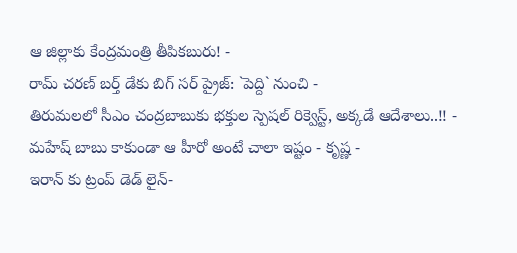ఆ జిల్లాకు కేంద్రమంత్రి తీపికబురు! -
రామ్ చరణ్ బర్త్ డేకు బిగ్ సర్ ప్రైజ్: `పెద్ది` నుంచి -
తిరుమలలో సీఎం చంద్రబాబుకు భక్తుల స్పెషల్ రిక్వెస్ట్, అక్కడే ఆదేశాలు..!! -
మహేష్ బాబు కాకుండా ఆ హీరో అంటే చాలా ఇష్టం - కృష్ణ -
ఇరాన్ కు ట్రంప్ డెడ్ లైన్-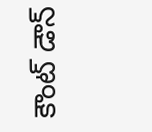కౌంట్ డౌన్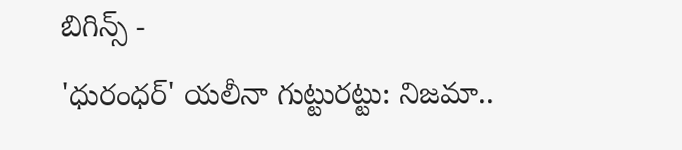బిగిన్స్ -
'ధురంధర్' యలీనా గుట్టురట్టు: నిజమా..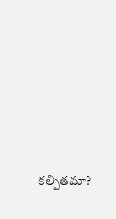కల్పితమా?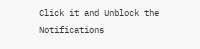Click it and Unblock the Notifications